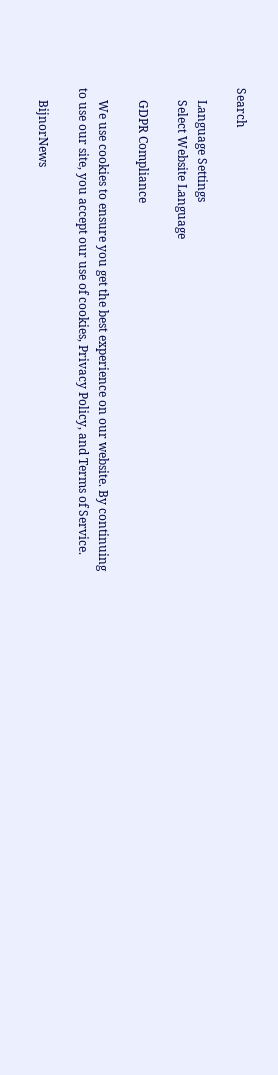Search

    Language Settings
    Select Website Language

    GDPR Compliance

    We use cookies to ensure you get the best experience on our website. By continuing to use our site, you accept our use of cookies, Privacy Policy, and Terms of Service.

    BijnorNews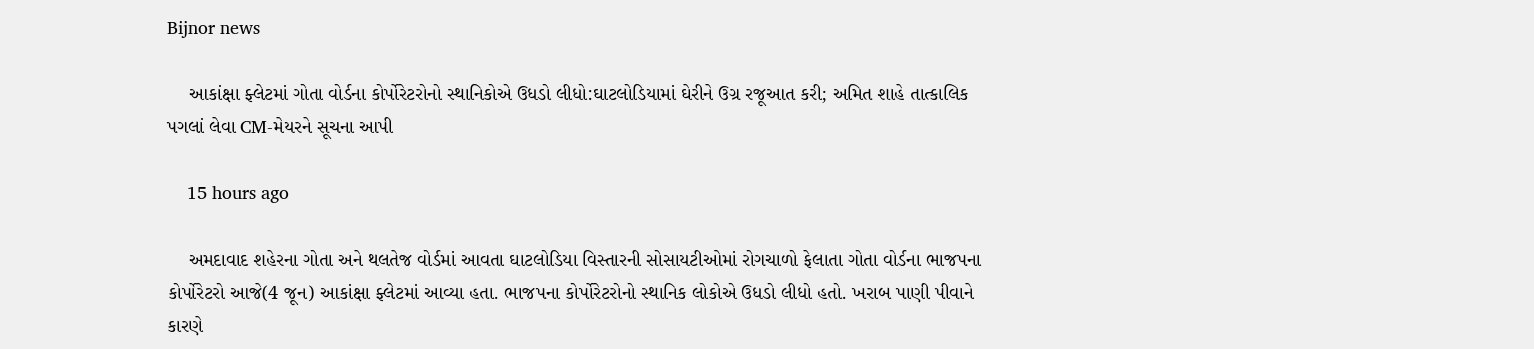Bijnor news

    આકાંક્ષા ફ્લેટમાં ગોતા વોર્ડના કોર્પોરેટરોનો સ્થાનિકોએ ઉધડો લીધો:ઘાટલોડિયામાં ઘેરીને ઉગ્ર રજૂઆત કરી; અમિત શાહે તાત્કાલિક પગલાં લેવા CM-મેયરને સૂચના આપી

    15 hours ago

    અમદાવાદ શહેરના ગોતા અને થલતેજ વોર્ડમાં આવતા ઘાટલોડિયા વિસ્તારની સોસાયટીઓમાં રોગચાળો ફેલાતા ગોતા વોર્ડના ભાજપના કોર્પોરેટરો આજે(4 જૂન) આકાંક્ષા ફ્લેટમાં આવ્યા હતા. ભાજપના કોર્પોરેટરોનો સ્થાનિક લોકોએ ઉધડો લીધો હતો. ખરાબ પાણી પીવાને કારણે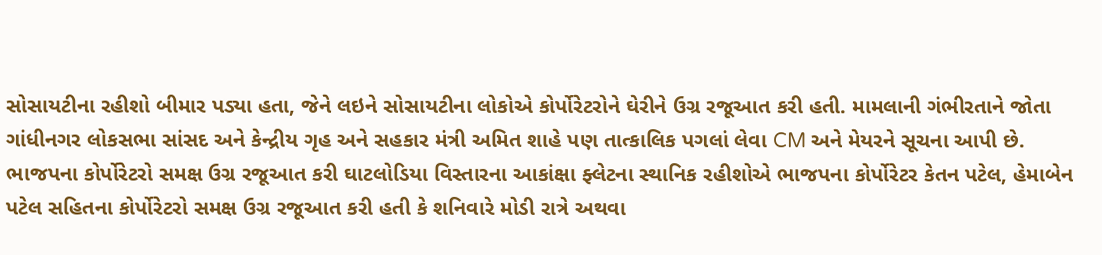સોસાયટીના રહીશો બીમાર પડ્યા હતા, જેને લઇને સોસાયટીના લોકોએ કોર્પોરેટરોને ઘેરીને ઉગ્ર રજૂઆત કરી હતી. મામલાની ગંભીરતાને જોતા ગાંધીનગર લોકસભા સાંસદ અને કેન્દ્રીય ગૃહ અને સહકાર મંત્રી અમિત શાહે પણ તાત્કાલિક પગલાં લેવા CM અને મેયરને સૂચના આપી છે. ભાજપના કોર્પોરેટરો સમક્ષ ઉગ્ર રજૂઆત કરી ઘાટલોડિયા વિસ્તારના આકાંક્ષા ફ્લેટના સ્થાનિક રહીશોએ ભાજપના કોર્પોરેટર કેતન પટેલ, હેમાબેન પટેલ સહિતના કોર્પોરેટરો સમક્ષ ઉગ્ર રજૂઆત કરી હતી કે શનિવારે મોડી રાત્રે અથવા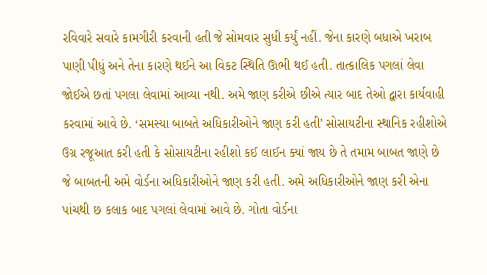રવિવારે સવારે કામગીરી કરવાની હતી જે સોમવાર સુધી કર્યું નહીં. જેના કારણે બધાએ ખરાબ પાણી પીધું અને તેના કારણે થઈને આ વિકટ સ્થિતિ ઊભી થઈ હતી. તાત્કાલિક પગલાં લેવા જોઈએ છતાં પગલા લેવામાં આવ્યા નથી. અમે જાણ કરીએ છીએ ત્યાર બાદ તેઓ દ્વારા કાર્યવાહી કરવામાં આવે છે. ‘સમસ્યા બાબતે અધિકારીઓને જાણ કરી હતી’ સોસાયટીના સ્થાનિક રહીશોએ ઉગ્ર રજૂઆત કરી હતી કે સોસાયટીના રહીશો કઈ લાઈન ક્યાં જાય છે તે તમામ બાબત જાણે છે જે બાબતની અમે વોર્ડના અધિકારીઓને જાણ કરી હતી. અમે અધિકારીઓને જાણ કરી એના પાંચથી છ કલાક બાદ પગલાં લેવામાં આવે છે. ગોતા વોર્ડના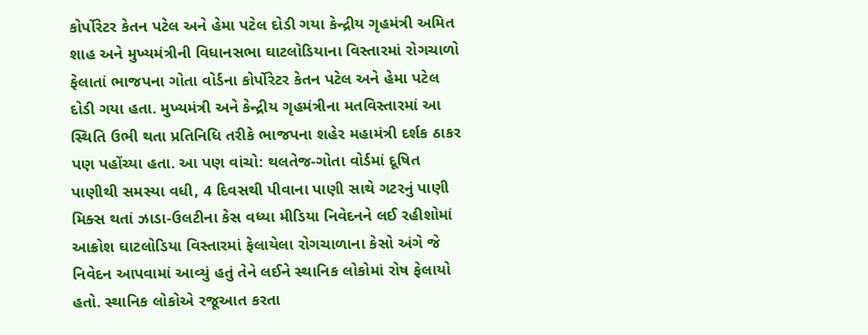કોર્પોરેટર કેતન પટેલ અને હેમા પટેલ દોડી ગયા કેન્દ્રીય ગૃહમંત્રી અમિત શાહ અને મુખ્યમંત્રીની વિધાનસભા ઘાટલોડિયાના વિસ્તારમાં રોગચાળો ફેલાતાં ભાજપના ગોતા વોર્ડના કોર્પોરેટર કેતન પટેલ અને હેમા પટેલ દોડી ગયા હતા. મુખ્યમંત્રી અને કેન્દ્રીય ગૃહમંત્રીના મતવિસ્તારમાં આ સ્થિતિ ઉભી થતા પ્રતિનિધિ તરીકે ભાજપના શહેર મહામંત્રી દર્શક ઠાકર પણ પહોંચ્યા હતા. આ પણ વાંચો: થલતેજ-ગોતા વોર્ડમાં દૂષિત પાણીથી સમસ્યા વધી, 4 દિવસથી પીવાના પાણી સાથે ગટરનું પાણી મિક્સ થતાં ઝાડા-ઉલટીના કેસ વધ્યા મીડિયા નિવેદનને લઈ રહીશોમાં આક્રોશ ઘાટલોડિયા વિસ્તારમાં ફેલાયેલા રોગચાળાના કેસો અંગે જે નિવેદન આપવામાં આવ્યું હતું તેને લઈને સ્થાનિક લોકોમાં રોષ ફેલાયો હતો. સ્થાનિક લોકોએ રજૂઆત કરતા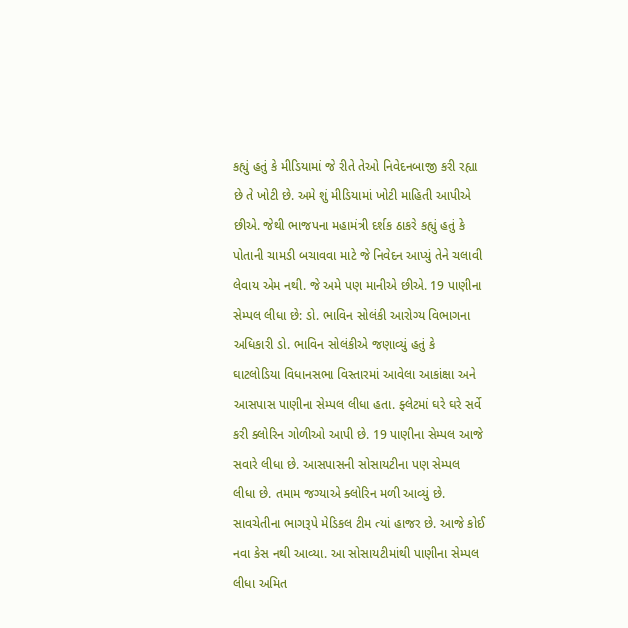કહ્યું હતું કે મીડિયામાં જે રીતે તેઓ નિવેદનબાજી કરી રહ્યા છે તે ખોટી છે. અમે શું મીડિયામાં ખોટી માહિતી આપીએ છીએ. જેથી ભાજપના મહામંત્રી દર્શક ઠાકરે કહ્યું હતું કે પોતાની ચામડી બચાવવા માટે જે નિવેદન આપ્યું તેને ચલાવી લેવાય એમ નથી. જે અમે પણ માનીએ છીએ. 19 પાણીના સેમ્પલ લીધા છે: ડો. ભાવિન સોલંકી આરોગ્ય વિભાગના અધિકારી ડો. ભાવિન સોલંકીએ જણાવ્યું હતું કે ઘાટલોડિયા વિધાનસભા વિસ્તારમાં આવેલા આકાંક્ષા અને આસપાસ પાણીના સેમ્પલ લીધા હતા. ફ્લેટમાં ઘરે ઘરે સર્વે કરી ક્લોરિન ગોળીઓ આપી છે. 19 પાણીના સેમ્પલ આજે સવારે લીધા છે. આસપાસની સોસાયટીના પણ સેમ્પલ લીધા છે. તમામ જગ્યાએ ક્લોરિન મળી આવ્યું છે. સાવચેતીના ભાગરૂપે મેડિકલ ટીમ ત્યાં હાજર છે. આજે કોઈ નવા કેસ નથી આવ્યા. આ સોસાયટીમાંથી પાણીના સેમ્પલ લીધા અમિત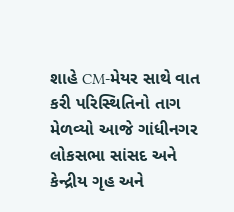શાહે CM-મેયર સાથે વાત કરી પરિસ્થિતિનો તાગ મેળવ્યો આજે ગાંધીનગર લોકસભા સાંસદ અને કેન્દ્રીય ગૃહ અને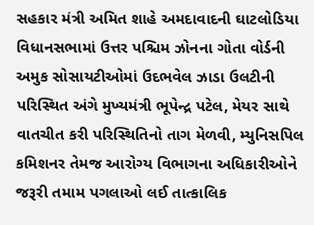સહકાર મંત્રી અમિત શાહે અમદાવાદની ઘાટલોડિયા વિધાનસભામાં ઉત્તર પશ્ચિમ ઝોનના ગોતા વોર્ડની અમુક સોસાયટીઓમાં ઉદભવેલ ઝાડા ઉલટીની પરિસ્થિત અંગે મુખ્યમંત્રી ભૂપેન્દ્ર પટેલ, મેયર સાથે વાતચીત કરી પરિસ્થિતિનો તાગ મેળવી, મ્યુનિસપિલ કમિશનર તેમજ આરોગ્ય વિભાગના અધિકારીઓને જરૂરી તમામ પગલાઓ લઈ તાત્કાલિક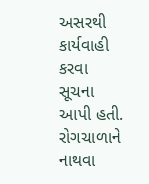અસરથી કાર્યવાહી કરવા સૂચના આપી હતી. રોગચાળાને નાથવા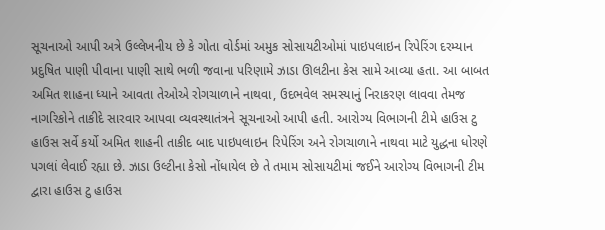સૂચનાઓ આપી અત્રે ઉલ્લેખનીય છે કે ગોતા વોર્ડમાં અમુક સોસાયટીઓમાં પાઇપલાઇન રિપેરિંગ દરમ્યાન પ્રદુષિત પાણી પીવાના પાણી સાથે ભળી જવાના પરિણામે ઝાડા ઊલટીના કેસ સામે આવ્યા હતા. આ બાબત અમિત શાહના ધ્યાને આવતા તેઓએ રોગચાળાને નાથવા, ઉદભવેલ સમસ્યાનું નિરાકરણ લાવવા તેમજ નાગરિકોને તાકીદે સારવાર આપવા વ્યવસ્થાતંત્રને સૂચનાઓ આપી હતી. આરોગ્ય વિભાગની ટીમે હાઉસ ટુ હાઉસ સર્વે કર્યો અમિત શાહની તાકીદ બાદ પાઇપલાઇન રિપેરિંગ અને રોગચાળાને નાથવા માટે યુદ્ધના ધોરણે પગલાં લેવાઈ રહ્યા છે. ઝાડા ઉલ્ટીના કેસો નોંધાયેલ છે તે તમામ સોસાયટીમાં જઈને આરોગ્ય વિભાગની ટીમ દ્વારા હાઉસ ટુ હાઉસ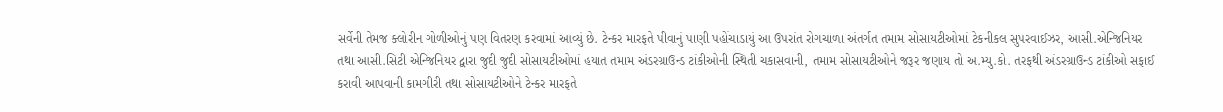સર્વેની તેમજ ક્લોરીન ગોળીઓનું પણ વિતરણ કરવામાં આવ્યું છે. ટેન્કર મારફતે પીવાનું પાણી પહોંચાડાયું આ ઉપરાંત રોગચાળા અંતર્ગત તમામ સોસાયટીઓમાં ટેકનીકલ સુપરવાઈઝર, આસી.એન્જિનિયર તથા આસી.સિટી એન્જિનિયર દ્વારા જુદી જુદી સોસાયટીઓમાં હયાત તમામ અંડરગ્રાઉન્ડ ટાંકીઓની સ્થિતી ચકાસવાની, તમામ સોસાયટીઓને જરૂર જણાય તો અ.મ્યુ.કો. તરફથી અંડરગ્રાઉન્ડ ટાંકીઓ સફાઈ કરાવી આપવાની કામગીરી તથા સોસાયટીઓને ટેન્કર મારફતે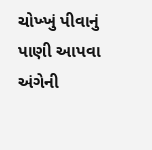ચોખ્ખું પીવાનું પાણી આપવા અંગેની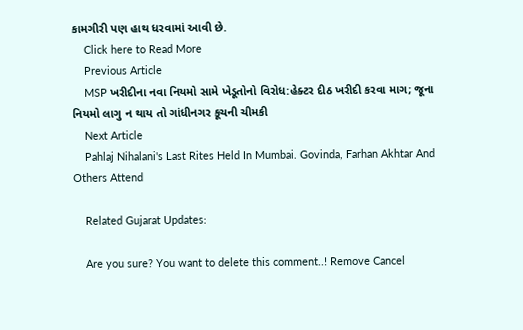કામગીરી પણ હાથ ધરવામાં આવી છે.
    Click here to Read More
    Previous Article
    MSP ખરીદીના નવા નિયમો સામે ખેડૂતોનો વિરોધ:હેક્ટર દીઠ ખરીદી કરવા માગ; જૂના નિયમો લાગુ ન થાય તો ગાંધીનગર કૂચની ચીમકી
    Next Article
    Pahlaj Nihalani's Last Rites Held In Mumbai. Govinda, Farhan Akhtar And Others Attend

    Related Gujarat Updates:

    Are you sure? You want to delete this comment..! Remove Cancel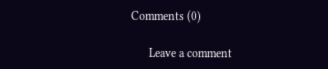Comments (0)

      Leave a comment